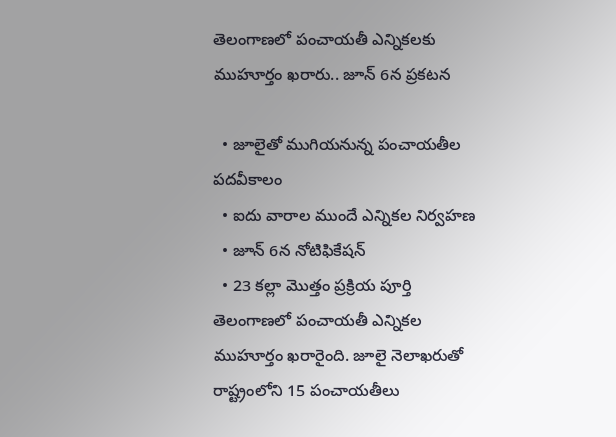తెలంగాణలో పంచాయతీ ఎన్నికలకు ముహూర్తం ఖరారు.. జూన్ 6న ప్రకటన

  • జూలైతో ముగియనున్న పంచాయతీల పదవీకాలం
  • ఐదు వారాల ముందే ఎన్నికల నిర్వహణ
  • జూన్ 6న నోటిఫికేషన్
  • 23 కల్లా మొత్తం ప్రక్రియ పూర్తి
తెలంగాణలో పంచాయతీ ఎన్నికల ముహూర్తం ఖరారైంది. జూలై నెలాఖరుతో రాష్ట్రంలోని 15 పంచాయతీలు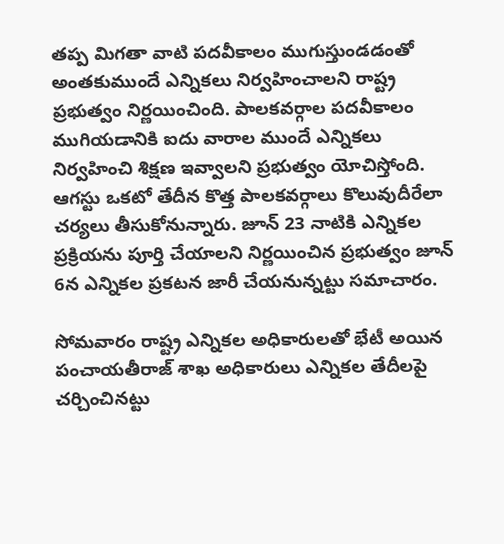తప్ప మిగతా వాటి పదవీకాలం ముగుస్తుండడంతో అంతకుముందే ఎన్నికలు నిర్వహించాలని రాష్ట్ర ప్రభుత్వం నిర్ణయించింది. పాలకవర్గాల పదవీకాలం ముగియడానికి ఐదు వారాల ముందే ఎన్నికలు నిర్వహించి శిక్షణ ఇవ్వాలని ప్రభుత్వం యోచిస్తోంది. ఆగస్టు ఒకటో తేదీన కొత్త పాలకవర్గాలు కొలువుదీరేలా చర్యలు తీసుకోనున్నారు. జూన్ 23 నాటికి ఎన్నికల ప్రక్రియను పూర్తి చేయాలని నిర్ణయించిన ప్రభుత్వం జూన్ 6న ఎన్నికల ప్రకటన జారీ చేయనున్నట్టు సమాచారం.

సోమవారం రాష్ట్ర ఎన్నికల అధికారులతో భేటీ అయిన పంచాయతీరాజ్ శాఖ అధికారులు ఎన్నికల తేదీలపై చర్చించినట్టు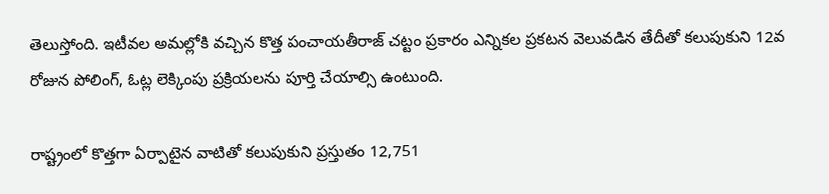తెలుస్తోంది. ఇటీవల అమల్లోకి వచ్చిన కొత్త పంచాయతీరాజ్ చట్టం ప్రకారం ఎన్నికల ప్రకటన వెలువడిన తేదీతో కలుపుకుని 12వ రోజున పోలింగ్, ఓట్ల లెక్కింపు ప్రక్రియలను పూర్తి చేయాల్సి ఉంటుంది.

రాష్ట్రంలో కొత్తగా ఏర్పాటైన వాటితో కలుపుకుని ప్రస్తుతం 12,751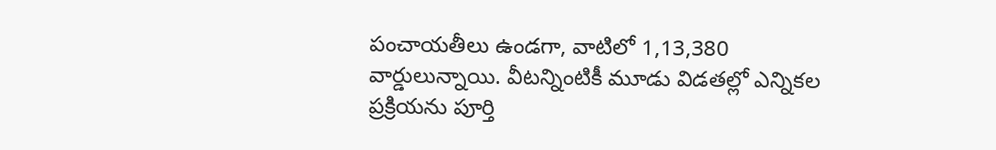పంచాయతీలు ఉండగా, వాటిలో 1,13,380 వార్డులున్నాయి. వీటన్నింటికీ మూడు విడతల్లో ఎన్నికల ప్రక్రియను పూర్తి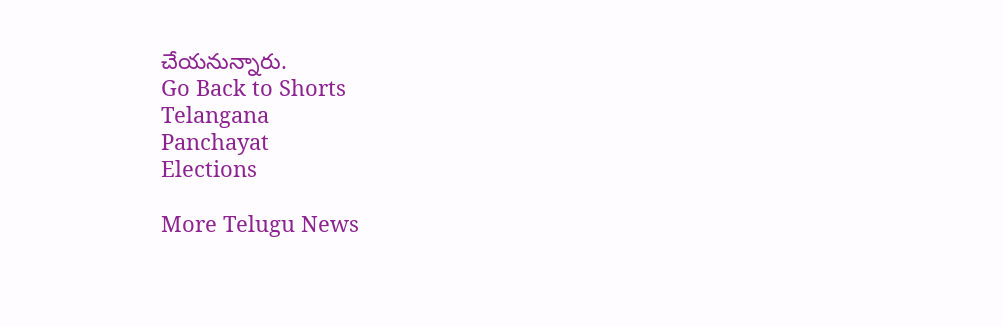చేయనున్నారు.
Go Back to Shorts
Telangana
Panchayat
Elections

More Telugu News